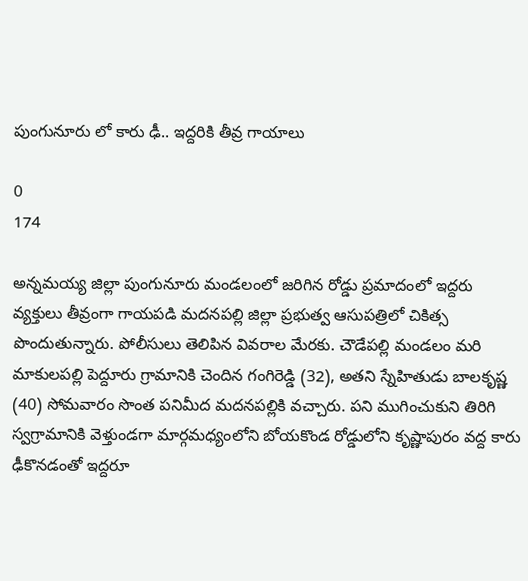పుంగునూరు లో కారు ఢీ.. ఇద్దరికి తీవ్ర గాయాలు

0
174

అన్నమయ్య జిల్లా పుంగునూరు మండలంలో జరిగిన రోడ్డు ప్రమాదంలో ఇద్దరు వ్యక్తులు తీవ్రంగా గాయపడి మదనపల్లి జిల్లా ప్రభుత్వ ఆసుపత్రిలో చికిత్స పొందుతున్నారు. పోలీసులు తెలిపిన వివరాల మేరకు. చౌడేపల్లి మండలం మరి మాకులపల్లి పెద్దూరు గ్రామానికి చెందిన గంగిరెడ్డి (32), అతని స్నేహితుడు బాలకృష్ణ (40) సోమవారం సొంత పనిమీద మదనపల్లికి వచ్చారు. పని ముగించుకుని తిరిగి స్వగ్రామానికి వెళ్తుండగా మార్గమధ్యంలోని బోయకొండ రోడ్డులోని కృష్ణాపురం వద్ద కారు ఢీకొనడంతో ఇద్దరూ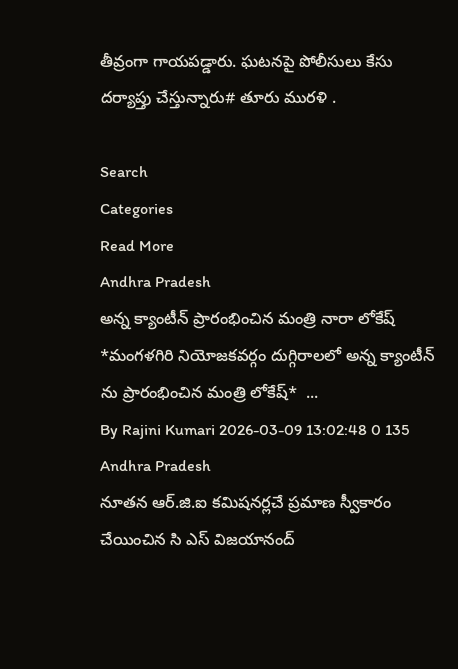తీవ్రంగా గాయపడ్డారు. ఘటనపై పోలీసులు కేసు దర్యాప్తు చేస్తున్నారు# తూరు మురళి .

Search
Categories
Read More
Andhra Pradesh
అన్న క్యాంటీన్ ప్రారంభించిన మంత్రి నారా లోకేష్
*మంగళగిరి నియోజకవర్గం దుగ్గిరాలలో అన్న క్యాంటీన్ ను ప్రారంభించిన మంత్రి లోకేష్*  ...
By Rajini Kumari 2026-03-09 13:02:48 0 135
Andhra Pradesh
నూతన ఆర్.జి.ఐ కమిషనర్లచే ప్రమాణ స్వీకారం చేయించిన సి ఎస్ విజయానంద్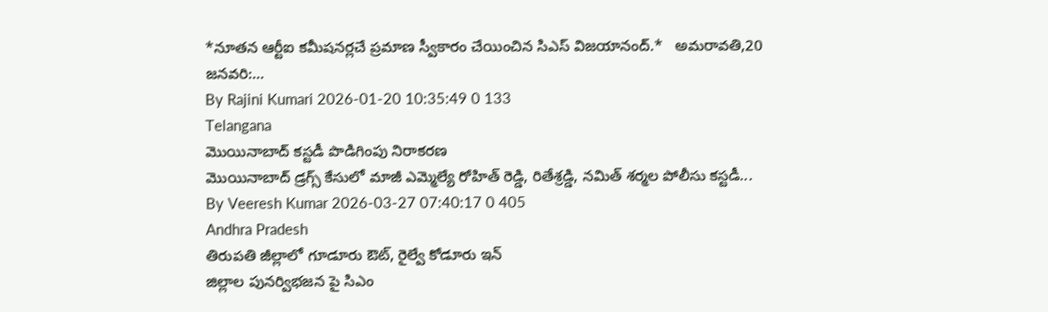*నూతన ఆర్టీఐ కమీషనర్లచే ప్రమాణ స్వీకారం చేయించిన సిఎస్ విజయానంద్.*   అమరావతి,20 జనవరి:...
By Rajini Kumari 2026-01-20 10:35:49 0 133
Telangana
మొయినాబాద్ కస్టడీ పొడిగింపు నిరాకరణ
మొయినాబాద్ డ్రగ్స్ కేసులో మాజీ ఎమ్మెల్యే రోహిత్ రెడ్డి, రితేశ్రడ్డి, నమిత్ శర్మల పోలీసు కస్టడీ...
By Veeresh Kumar 2026-03-27 07:40:17 0 405
Andhra Pradesh
తిరుపతి జీల్లాలో గూడూరు ఔట్, రైల్వే కోడూరు ఇన్
జిల్లాల పునర్విభజన పై సిఎం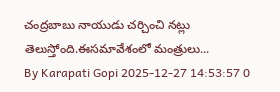చంద్రబాబు నాయుడు చర్చించి నట్లు తెలుస్తోంది.ఈసమావేశంలో మంత్రులు...
By Karapati Gopi 2025-12-27 14:53:57 0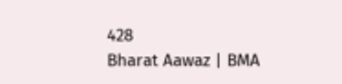428
Bharat Aawaz | BMA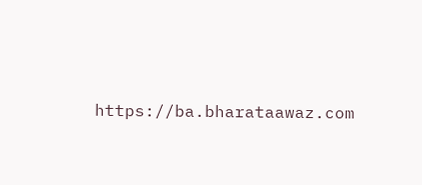https://ba.bharataawaz.com